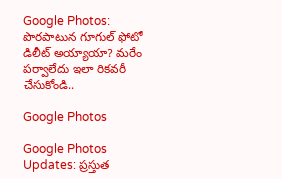Google Photos: పొరపాటున గూగుల్ ఫోటో డిలీట్ అయ్యాయా? మరేం పర్వాలేదు ఇలా రికవరీ చేసుకోండి..

Google Photos

Google Photos Updates: ప్రస్తుత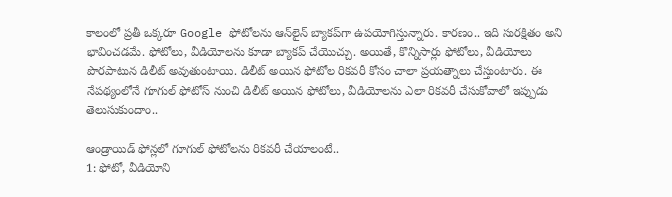కాలంలో ప్రతీ ఒక్కరూ Google ఫోటోలను ఆన్‌లైన్ బ్యాకప్‌గా ఉపయోగిస్తున్నారు. కారణం.. ఇది సురక్షితం అని భావించడమే. ఫోటోలు, వీడియోలను కూడా బ్యాకప్ చేయొచ్చు. అయితే, కొన్నిసార్లు ఫోటోలు, వీడియోలు పొరపాటున డిలీట్ అవుతుంటాయి. డిలీట్ అయిన ఫోటోల రికవరీ కోసం చాలా ప్రయత్నాలు చేస్తుంటారు. ఈ నేపథ్యంలోనే గూగుల్ ఫోటోస్ నుంచి డిలీట్ అయిన ఫోటోలు, వీడియోలను ఎలా రికవరీ చేసుకోవాలో ఇప్పుడు తెలుసుకుందాం..

ఆండ్రాయిడ్ ఫోన్లలో గూగుల్ ఫోటోలను రికవరీ చేయాలంటే..
1: ఫోటో, వీడియోని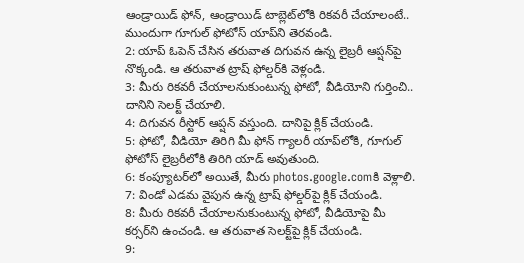ఆండ్రాయిడ్ ఫోన్, ఆండ్రాయిడ్ టాబ్లెట్‌లోకి రికవరీ చేయాలంటే.. ముందుగా గూగుల్ ఫోటోస్ యాప్‌ని తెరవండి.
2: యాప్ ఓపెన్ చేసిన తరువాత దిగువన ఉన్న లైబ్రరీ ఆప్షన్‌పై నొక్కండి. ఆ తరువాత ట్రాష్ ఫోల్డర్‌కి వెళ్లండి.
3: మీరు రికవరీ చేయాలనుకుంటున్న ఫోటో, వీడియోని గుర్తించి.. దానిని సెలక్ట్ చేయాలి.
4: దిగువన రీస్టోర్ ఆప్షన్ వస్తుంది. దానిపై క్లిక్ చేయండి.
5: ఫోటో, వీడియో తిరిగి మీ ఫోన్ గ్యాలరీ యాప్‌లోకి, గూగుల్ ఫోటోస్ లైబ్రరీలోకి తిరిగి యాడ్ అవుతుంది.
6: కంప్యూటర్‌లో అయితే, మీరు photos.google.comకి వెళ్లాలి.
7: విండో ఎడమ వైపున ఉన్న ట్రాష్ ఫోల్డర్‌పై క్లిక్ చేయండి.
8: మీరు రికవరీ చేయాలనుకుంటున్న ఫోటో, వీడియోపై మీ కర్సర్‌ని ఉంచండి. ఆ తరువాత సెలక్ట్‌పై క్లిక్ చేయండి.
9: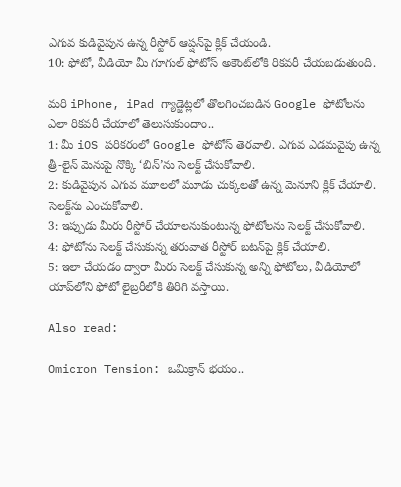ఎగువ కుడివైపున ఉన్న రీస్టోర్‌ ఆప్షన్‌పై క్లిక్ చేయండి.
10: ఫోటో, వీడియో మీ గూగుల్ ఫోటోస్‌ అకౌంట్‌లోకి రికవరీ చేయబడుతుంది.

మరి iPhone, iPad గ్యాడ్జెట్లలో తొలగించబడిన Google ఫోటోలను ఎలా రికవరీ చేయాలో తెలుసుకుందాం..
1: మీ iOS పరికరంలో Google ఫోటోస్ తెరవాలి. ఎగువ ఎడమవైపు ఉన్న త్రీ-లైన్ మెనుపై నొక్కి ‘బిన్’ను సెలక్ట్ చేసుకోవాలి.
2: కుడివైపున ఎగువ మూలలో మూడు చుక్కలతో ఉన్న మెనూని క్లిక్ చేయాలి. సెలక్ట్‌ను ఎంచుకోవాలి.
3: ఇప్పుడు మీరు రీస్టోర్ చేయాలనుకుంటున్న ఫోటోలను సెలక్ట్ చేసుకోవాలి.
4: ఫోటోను సెలక్ట్ చేసుకున్న తరువాత రీస్టోర్ బటన్‌పై క్లిక్ చేయాలి.
5: ఇలా చేయడం ద్వారా మీరు సెలక్ట్ చేసుకున్న అన్ని ఫోటోలు, వీడియోలో యాప్‌లోని ఫోటో లైబ్రరీలోకి తిరిగి వస్తాయి.

Also read:

Omicron Tension: ఒమిక్రాన్ భయం..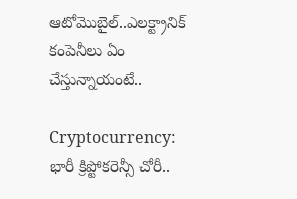ఆటోమొబైల్..ఎలక్ట్రానిక్ కంపెనీలు ఏం చేస్తున్నాయంటే..

Cryptocurrency: భారీ క్రిప్టోకరెన్సీ చోరీ..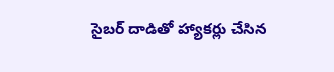సైబర్ దాడితో హ్యాకర్లు చేసిన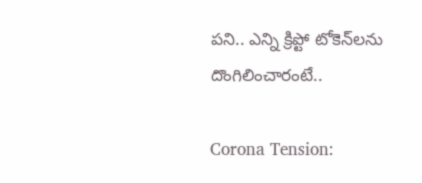పని.. ఎన్ని క్రిప్టో టోకెన్‌లను దొంగిలించారంటే..

Corona Tension: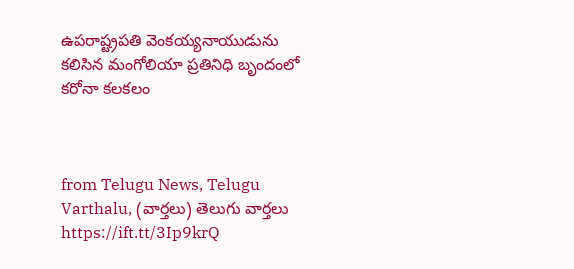ఉపరాష్ట్రపతి వెంకయ్యనాయుడును కలిసిన మంగోలియా ప్రతినిధి బృందంలో కరోనా కలకలం



from Telugu News, Telugu Varthalu, (వార్తలు) తెలుగు వార్తలు https://ift.tt/3Ip9krQ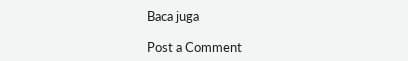Baca juga

Post a Comment